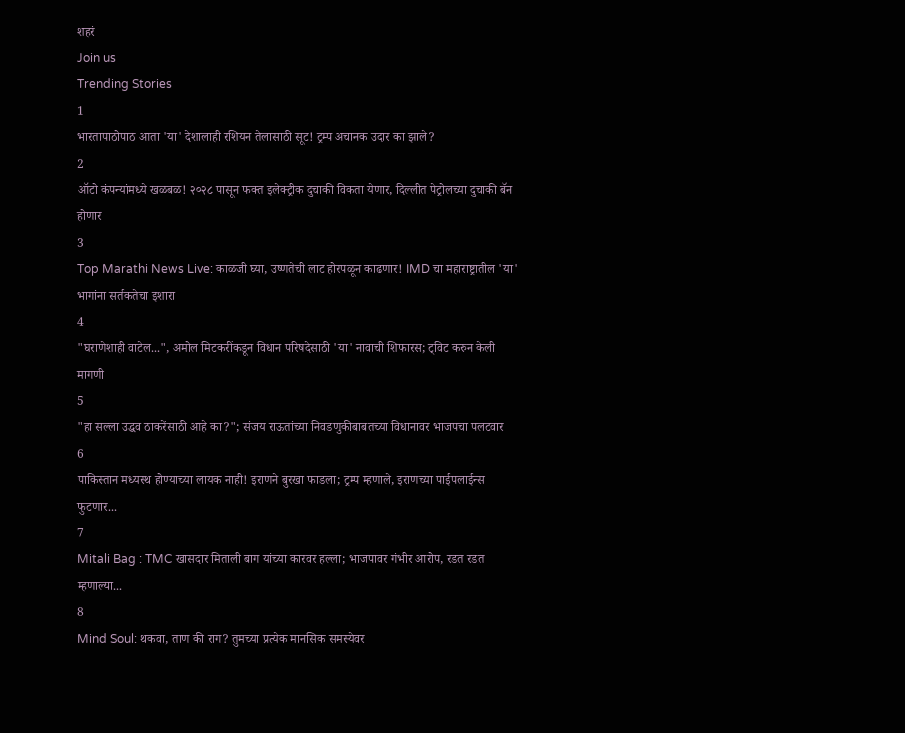शहरं
Join us
Trending Stories
1
भारतापाठोपाठ आता 'या' देशालाही रशियन तेलासाठी सूट! ट्रम्प अचानक उदार का झाले?
2
ऑटो कंपन्यांमध्ये खळबळ! २०२८ पासून फक्त इलेक्ट्रीक दुचाकी विकता येणार, दिल्लीत पेट्रोलच्या दुचाकी बॅन होणार
3
Top Marathi News Live: काळजी घ्या, उष्णतेची लाट होरपळून काढणार! IMD चा महाराष्ट्रातील 'या' भागांना सर्तकतेचा इशारा
4
"घराणेशाही वाटेल...", अमोल मिटकरींकडून विधान परिषदेसाठी 'या' नावाची शिफारस; ट्विट करुन केली मागणी
5
"हा सल्ला उद्धव ठाकरेंसाठी आहे का?"; संजय राऊतांच्या निवडणुकीबाबतच्या विधानावर भाजपचा पलटवार
6
पाकिस्तान मध्यस्थ होण्याच्या लायक नाही! इराणने बुरखा फाडला; ट्रम्प म्हणाले, इराणच्या पाईपलाईन्स फुटणार...
7
Mitali Bag : TMC खासदार मिताली बाग यांच्या कारवर हल्ला; भाजपावर गंभीर आरोप, रडत रडत म्हणाल्या...
8
Mind Soul: थकवा, ताण की राग? तुमच्या प्रत्येक मानसिक समस्येवर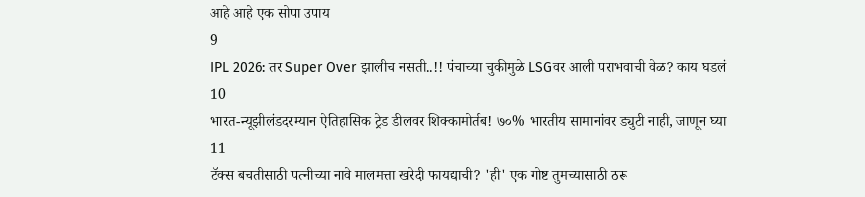आहे आहे एक सोपा उपाय
9
IPL 2026: तर Super Over झालीच नसती..!! पंचाच्या चुकीमुळे LSGवर आली पराभवाची वेळ? काय घडलं
10
भारत-न्यूझीलंडदरम्यान ऐतिहासिक ट्रेड डीलवर शिक्कामोर्तब! ७०% भारतीय सामानांवर ड्युटी नाही, जाणून घ्या
11
टॅक्स बचतीसाठी पत्नीच्या नावे मालमत्ता खरेदी फायद्याची? 'ही' एक गोष्ट तुमच्यासाठी ठरू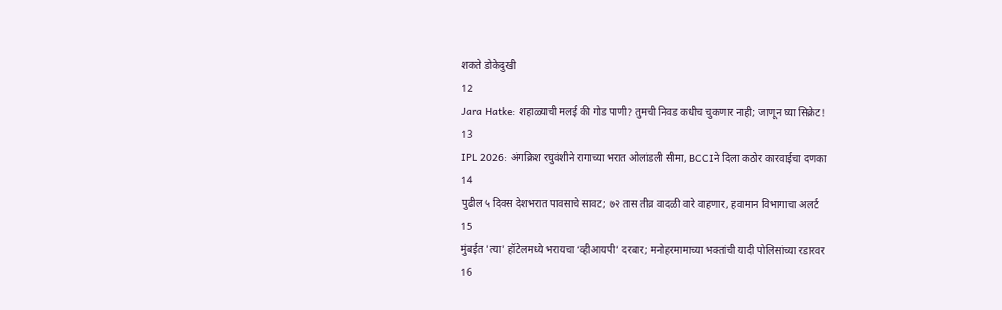शकते डोकेदुखी
12
Jara Hatke: शहाळ्याची मलई की गोड पाणी? तुमची निवड कधीच चुकणार नाही; जाणून घ्या सिक्रेट!
13
IPL 2026: अंगक्रिश रघुवंशीने रागाच्या भरात ओलांडली सीमा, BCCIने दिला कठोर कारवाईचा दणका
14
पुढील ५ दिवस देशभरात पावसाचे सावट; ७२ तास तीव्र वादळी वारे वाहणार, हवामान विभागाचा अलर्ट
15
मुंबईत 'त्या' हॉटेलमध्ये भरायचा ‘व्हीआयपी’ दरबार; मनोहरमामाच्या भक्तांची यादी पोलिसांच्या रडारवर
16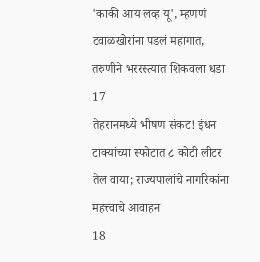'काकी आय लव्ह यू', म्हणणं टवाळखोरांना पडलं महागात, तरुणीने भररस्त्यात शिकवला धडा
17
तेहरानमध्ये भीषण संकट! इंधन टाक्यांच्या स्फोटात ८ कोटी लीटर तेल वाया; राज्यपालांचे नागरिकांना महत्त्वाचे आवाहन
18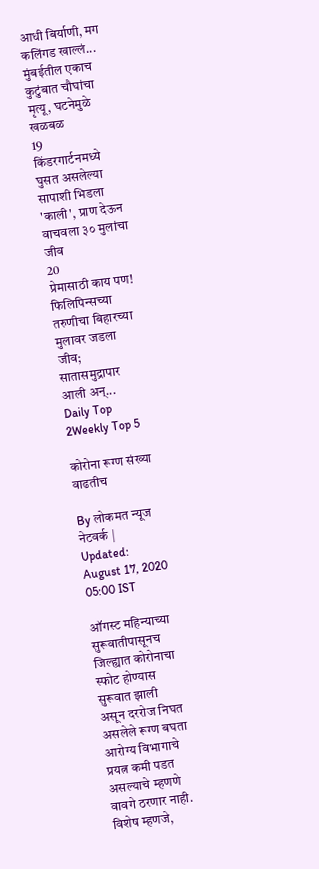आधी बिर्याणी, मग कलिंगड खाल्लं... मुंबईतील एकाच कुटुंबात चौघांचा मृत्यू, घटनेमुळे खळबळ
19
किंडरगार्टनमध्ये घुसत असलेल्या सापाशी भिडला 'काली', प्राण देऊन वाचवला ३० मुलांचा जीव
20
प्रेमासाठी काय पण! फिलिपिन्सच्या तरुणीचा बिहारच्या मुलावर जडला जीव; सातासमुद्रापार आली अन्...
Daily Top 2Weekly Top 5

कोरोना रूग्ण संख्या वाढतीच

By लोकमत न्यूज नेटवर्क | Updated: August 17, 2020 05:00 IST

ऑगस्ट महिन्याच्या सुरूवातीपासूनच जिल्ह्यात कोरोनाचा स्फोट होण्यास सुरूवात झाली असून दररोज निघत असलेले रूग्ण बघता आरोग्य विभागाचे प्रयत्न कमी पडत असल्याचे म्हणणे वावगे ठरणार नाही. विशेष म्हणजे,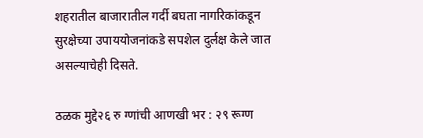शहरातील बाजारातील गर्दी बघता नागरिकांकडून सुरक्षेच्या उपाययोजनांकडे सपशेल दुर्लक्ष केले जात असल्याचेही दिसते.

ठळक मुद्दे२६ रु ग्णांची आणखी भर : २९ रूग्ण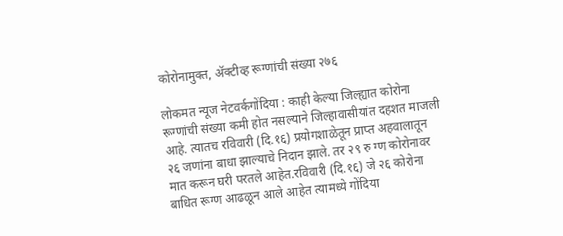कोरोनामुक्त, अ‍ॅक्टीव्ह रूग्णांची संख्या २७६

लोकमत न्यूज नेटवर्कगोंदिया : काही केल्या जिल्ह्यात कोरोना रूग्णांची संख्या कमी होत नसल्याने जिल्हावासीयांत दहशत माजली आहे. त्यातच रविवारी (दि.१६) प्रयोगशाळेतून प्राप्त अहवालातून २६ जणांना बाधा झाल्याचे निदान झाले. तर २९ रु ग्ण कोरोनावर मात करून घरी परतले आहेत.रविवारी (दि.१६) जे २६ कोरोना बाधित रूग्ण आढळून आले आहेत त्यामध्ये गोंदिया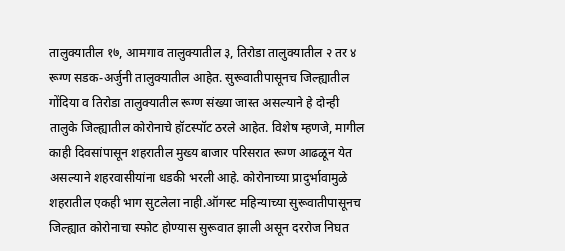तालुक्यातील १७, आमगाव तालुक्यातील ३, तिरोडा तालुक्यातील २ तर ४ रूग्ण सडक-अर्जुनी तालुक्यातील आहेत. सुरूवातीपासूनच जिल्ह्यातील गोंदिया व तिरोडा तालुक्यातील रूग्ण संख्या जास्त असल्याने हे दोन्ही तालुके जिल्ह्यातील कोरोनाचे हॉटस्पॉट ठरले आहेत. विशेष म्हणजे, मागील काही दिवसांपासून शहरातील मुख्य बाजार परिसरात रूग्ण आढळून येत असल्याने शहरवासीयांना धडकी भरली आहे. कोरोनाच्या प्रादुर्भावामुळे शहरातील एकही भाग सुटलेला नाही.ऑगस्ट महिन्याच्या सुरूवातीपासूनच जिल्ह्यात कोरोनाचा स्फोट होण्यास सुरूवात झाली असून दररोज निघत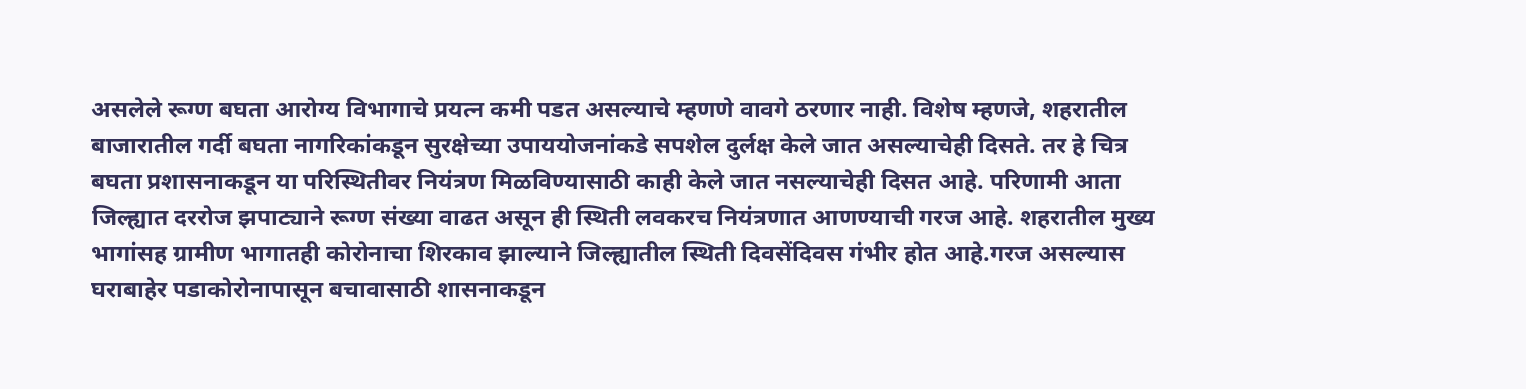असलेले रूग्ण बघता आरोग्य विभागाचे प्रयत्न कमी पडत असल्याचे म्हणणे वावगे ठरणार नाही. विशेष म्हणजे, शहरातील बाजारातील गर्दी बघता नागरिकांकडून सुरक्षेच्या उपाययोजनांकडे सपशेल दुर्लक्ष केले जात असल्याचेही दिसते. तर हे चित्र बघता प्रशासनाकडून या परिस्थितीवर नियंत्रण मिळविण्यासाठी काही केले जात नसल्याचेही दिसत आहे. परिणामी आता जिल्ह्यात दररोज झपाट्याने रूग्ण संख्या वाढत असून ही स्थिती लवकरच नियंत्रणात आणण्याची गरज आहे. शहरातील मुख्य भागांसह ग्रामीण भागातही कोरोनाचा शिरकाव झाल्याने जिल्ह्यातील स्थिती दिवसेंदिवस गंभीर होत आहे.गरज असल्यास घराबाहेर पडाकोरोनापासून बचावासाठी शासनाकडून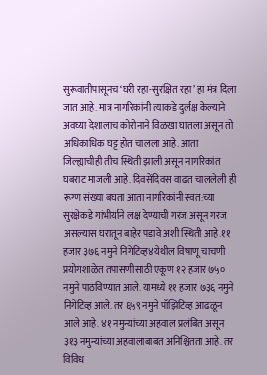सुरूवातीपासूनच ‘घरी रहा-सुरक्षित रहा’ हा मंत्र दिला जात आहे. मात्र नागरिकांनी त्याकडे दुर्लक्ष केल्याने अवघ्या देशालाच कोरोनाने विळखा घातला असून तो अधिकाधिक घट्ट होत चालला आहे. आता जिल्ह्याचीही तीच स्थिती झाली असून नागरिकांत घबराट माजली आहे. दिवसेंदिवस वाढत चाललेली ही रूग्ण संख्या बघता आता नागरिकांनी स्वत:च्या सुरक्षेकडे गांभीर्याने लक्ष देण्याची गरज असून गरज असल्यास घरातून बाहेर पडावे अशी स्थिती आहे.११ हजार ३७६ नमुने निगेटिव्ह४येथील विषाणू चाचणी प्रयोगशाळेत तपासणीसाठी एकूण १२ हजार ७५० नमुने पाठविण्यात आले. यामध्ये ११ हजार ७३६ नमुने निगेटिव्ह आले. तर ६५९ नमुने पॉझिटिव्ह आढळून आले आहे. ४१ नमुन्यांच्या अहवाल प्रलंबित असून ३१३ नमुन्यांच्या अहवालाबाबत अनिश्चितता आहे. तर विविध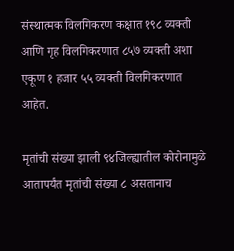संस्थात्मक विलगिकरण कक्षात १९८ व्यक्ती आणि गृह विलगिकरणात ८५७ व्यक्ती अशा एकूण १ हजार ५५ व्यक्ती विलगिकरणात आहेत.

मृतांची संख्या झाली ९४जिल्ह्यातील कोरोनामुळे आतापर्यंत मृतांची संख्या ८ असतानाच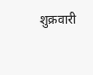शुक्रवारी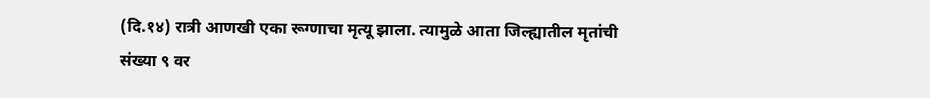(दि.१४) रात्री आणखी एका रूग्णाचा मृत्यू झाला. त्यामुळे आता जिल्ह्यातील मृतांची संख्या ९ वर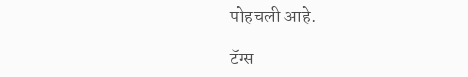पोहचली आहे.

टॅग्स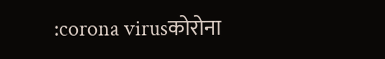:corona virusकोरोना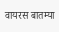वायरस बातम्या